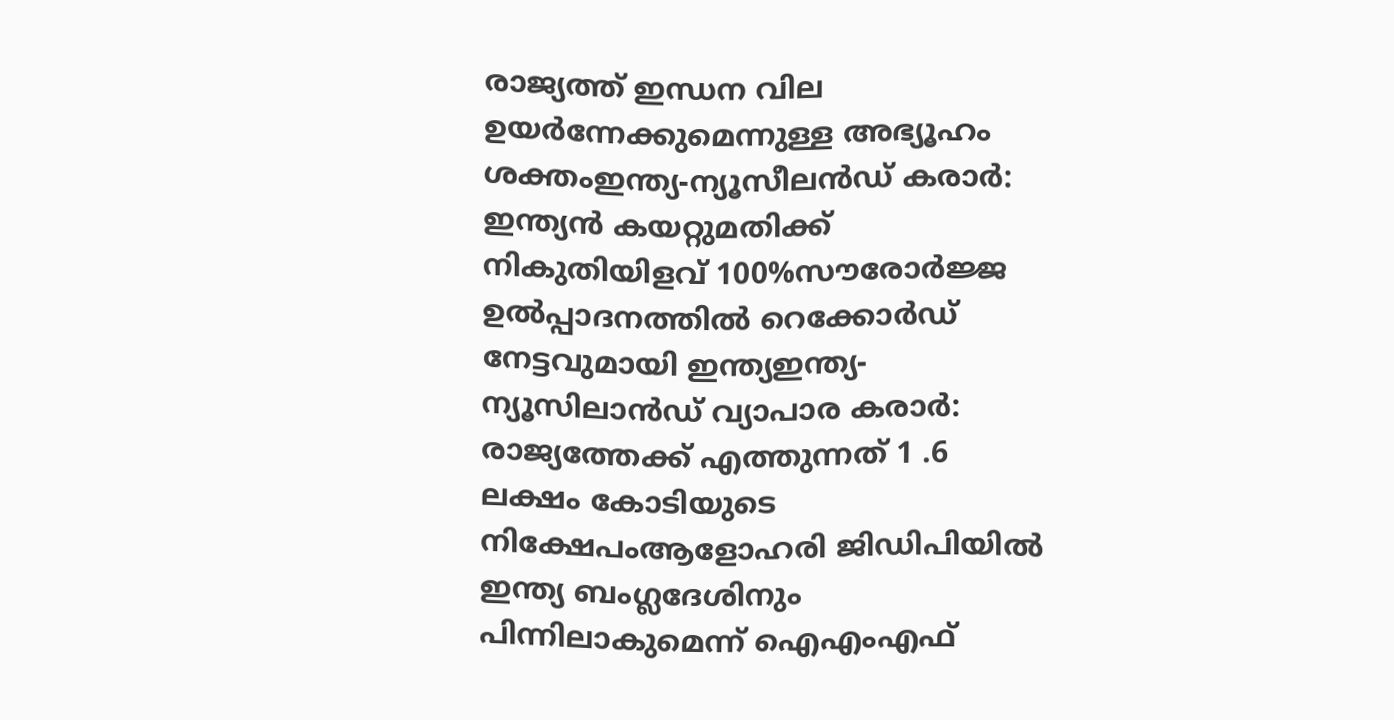രാജ്യത്ത് ഇന്ധന വില ഉയർന്നേക്കുമെന്നുള്ള അഭ്യൂഹം ശക്തംഇന്ത്യ-ന്യൂസീലൻഡ് കരാർ: ഇന്ത്യൻ കയറ്റുമതിക്ക് നികുതിയിളവ് 100%സൗരോർജ്ജ ഉൽപ്പാദനത്തിൽ റെക്കോർഡ് നേട്ടവുമായി ഇന്ത്യഇന്ത്യ-ന്യൂസിലാൻഡ് വ്യാപാര കരാർ: രാജ്യത്തേക്ക് എത്തുന്നത് 1 .6 ലക്ഷം കോടിയുടെ നിക്ഷേപംആളോഹരി ജിഡിപിയിൽ ഇന്ത്യ ബംഗ്ലദേശിനും പിന്നിലാകുമെന്ന് ഐഎംഎഫ്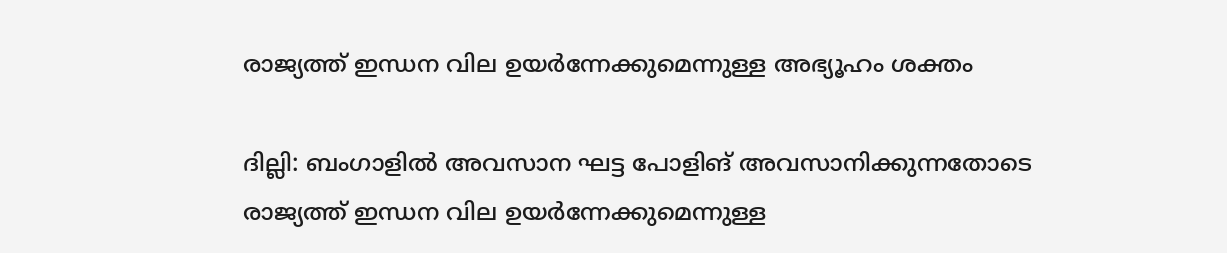രാജ്യത്ത് ഇന്ധന വില ഉയർന്നേക്കുമെന്നുള്ള അഭ്യൂഹം ശക്തം

ദില്ലി: ബംഗാളിൽ അവസാന ഘട്ട പോളിങ് അവസാനിക്കുന്നതോടെ രാജ്യത്ത് ഇന്ധന വില ഉയർന്നേക്കുമെന്നുള്ള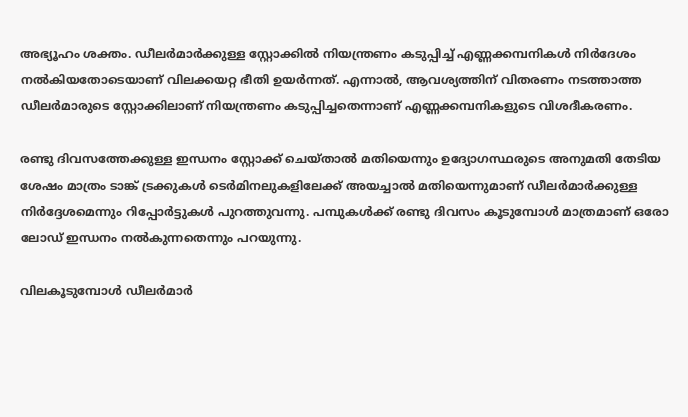അഭ്യൂഹം ശക്തം. ഡീലർമാർക്കുള്ള സ്റ്റോക്കിൽ നിയന്ത്രണം കടുപ്പിച്ച് എണ്ണക്കമ്പനികൾ നിർദേശം നൽകിയതോടെയാണ് വിലക്കയറ്റ ഭീതി ഉയർന്നത്. എന്നാൽ, ആവശ്യത്തിന് വിതരണം നടത്താത്ത ഡീലർമാരുടെ സ്റ്റോക്കിലാണ് നിയന്ത്രണം കടുപ്പിച്ചതെന്നാണ് എണ്ണക്കമ്പനികളുടെ വിശദീകരണം.

രണ്ടു ദിവസത്തേക്കുള്ള ഇന്ധനം സ്റ്റോക്ക് ചെയ്താൽ മതിയെന്നും ഉദ്യോഗസ്ഥരുടെ അനുമതി തേടിയ ശേഷം മാത്രം ടാങ്ക് ട്രക്കുകൾ ടെർമിനലുകളിലേക്ക് അയച്ചാൽ മതിയെന്നുമാണ് ഡീലർമാർക്കുള്ള നിർദ്ദേശമെന്നും റിപ്പോർട്ടുകൾ പുറത്തുവന്നു. പമ്പുകൾക്ക് രണ്ടു ദിവസം കൂടുമ്പോൾ മാത്രമാണ് ഒരോ ലോഡ് ഇന്ധനം നൽകുന്നതെന്നും പറയുന്നു.

വിലകൂടുമ്പോൾ ഡീലർമാർ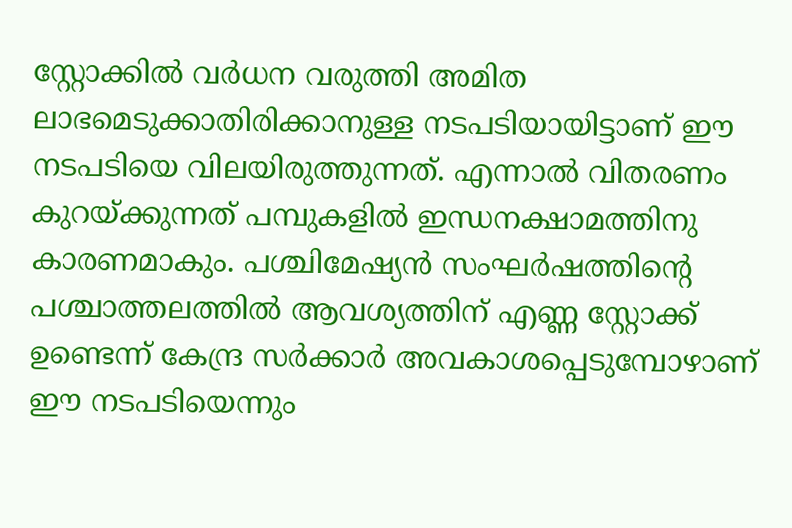സ്റ്റോക്കിൽ വർധന വരുത്തി അമിത ലാഭമെടുക്കാതിരിക്കാനുള്ള നടപടിയായിട്ടാണ് ഈ നടപടിയെ വിലയിരുത്തുന്നത്. എന്നാൽ വിതരണം കുറയ്ക്കുന്നത് പമ്പുകളിൽ ഇന്ധനക്ഷാമത്തിനു കാരണമാകും. പശ്ചിമേഷ്യൻ സംഘർഷത്തിന്റെ പശ്ചാത്തലത്തിൽ ആവശ്യത്തിന് എണ്ണ സ്റ്റോക്ക് ഉണ്ടെന്ന് കേന്ദ്ര സർക്കാർ അവകാശപ്പെടുമ്പോഴാണ് ഈ നടപടിയെന്നും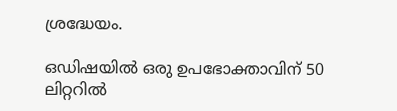ശ്രദ്ധേയം.

ഒഡിഷയിൽ ഒരു ഉപഭോക്താവിന് 50 ലിറ്ററിൽ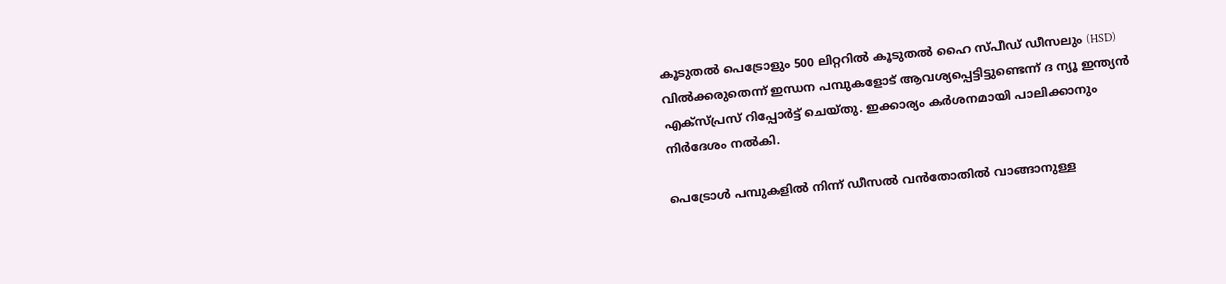കൂടുതൽ പെട്രോളും 500 ലിറ്ററിൽ കൂടുതൽ ഹൈ സ്പീഡ് ഡീസലും (HSD) വിൽക്കരുതെന്ന് ഇന്ധന പമ്പുകളോട് ആവശ്യപ്പെട്ടിട്ടുണ്ടെന്ന് ദ ന്യൂ ഇന്ത്യൻ എക്സ്പ്രസ് റിപ്പോർട്ട് ചെയ്തു. ഇക്കാര്യം കർശനമായി പാലിക്കാനും നിർദേശം നൽകി.

പെട്രോൾ പമ്പുകളിൽ നിന്ന് ഡീസൽ വൻതോതിൽ വാങ്ങാനുള്ള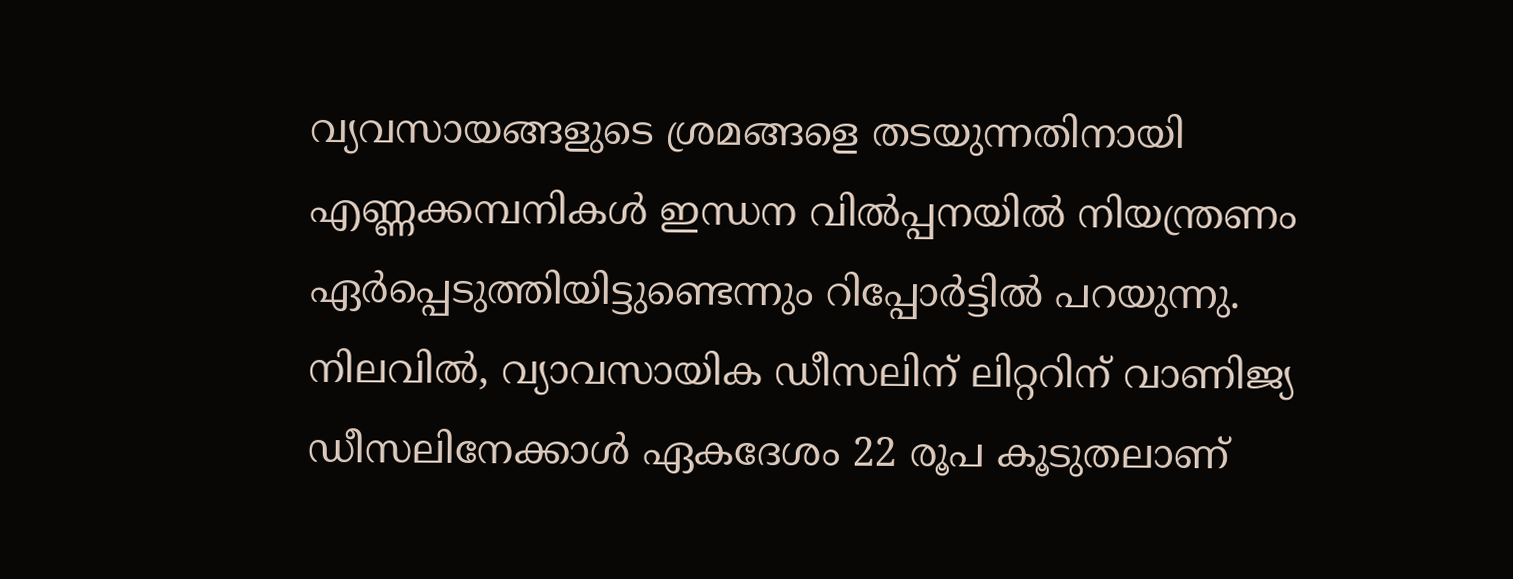വ്യവസായങ്ങളുടെ ശ്രമങ്ങളെ തടയുന്നതിനായി എണ്ണക്കമ്പനികൾ ഇന്ധന വിൽപ്പനയിൽ നിയന്ത്രണം ഏർപ്പെടുത്തിയിട്ടുണ്ടെന്നും റിപ്പോർട്ടിൽ പറയുന്നു. നിലവിൽ, വ്യാവസായിക ഡീസലിന് ലിറ്ററിന് വാണിജ്യ ഡീസലിനേക്കാൾ ഏകദേശം 22 രൂപ കൂടുതലാണ്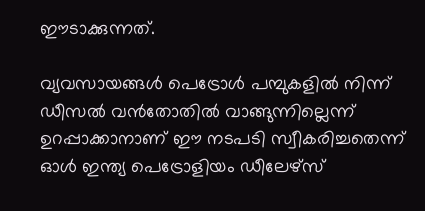ഈടാക്കുന്നത്.

വ്യവസായങ്ങൾ പെട്രോൾ പമ്പുകളിൽ നിന്ന് ഡീസൽ വൻതോതിൽ വാങ്ങുന്നില്ലെന്ന് ഉറപ്പാക്കാനാണ് ഈ നടപടി സ്വീകരിച്ചതെന്ന് ഓൾ ഇന്ത്യ പെട്രോളിയം ഡീലേഴ്‌സ്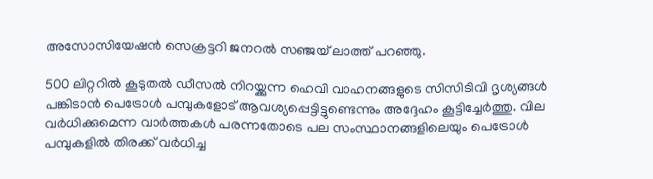അസോസിയേഷൻ സെക്രട്ടറി ജനറൽ സഞ്ജയ് ലാത്ത് പറഞ്ഞു.

500 ലിറ്ററിൽ കൂടുതൽ ഡീസൽ നിറയ്ക്കുന്ന ഹെവി വാഹനങ്ങളുടെ സിസിടിവി ദൃശ്യങ്ങൾ പങ്കിടാൻ പെട്രോൾ പമ്പുകളോട് ആവശ്യപ്പെട്ടിട്ടുണ്ടെന്നും അദ്ദേഹം കൂട്ടിച്ചേർത്തു. വില വര്‍ധിക്കുമെന്ന വാര്‍ത്തകള്‍ പരന്നതോടെ പല സംസ്ഥാനങ്ങളിലെയും പെട്രോള്‍ പമ്പുകളില്‍ തിരക്ക് വര്‍ധിച്ച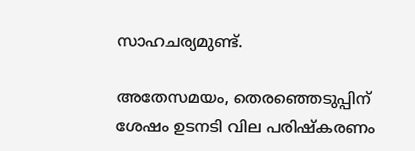സാഹചര്യമുണ്ട്.

അതേസമയം, തെരഞ്ഞെടുപ്പിന് ശേഷം ഉടനടി വില പരിഷ്കരണം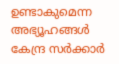ഉണ്ടാകുമെന്ന അഭ്യൂഹങ്ങൾ കേന്ദ്ര സർക്കാർ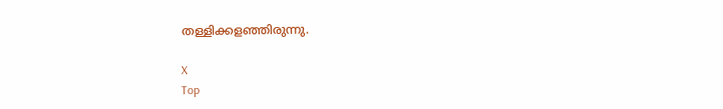തള്ളിക്കളഞ്ഞിരുന്നു.

X
Top